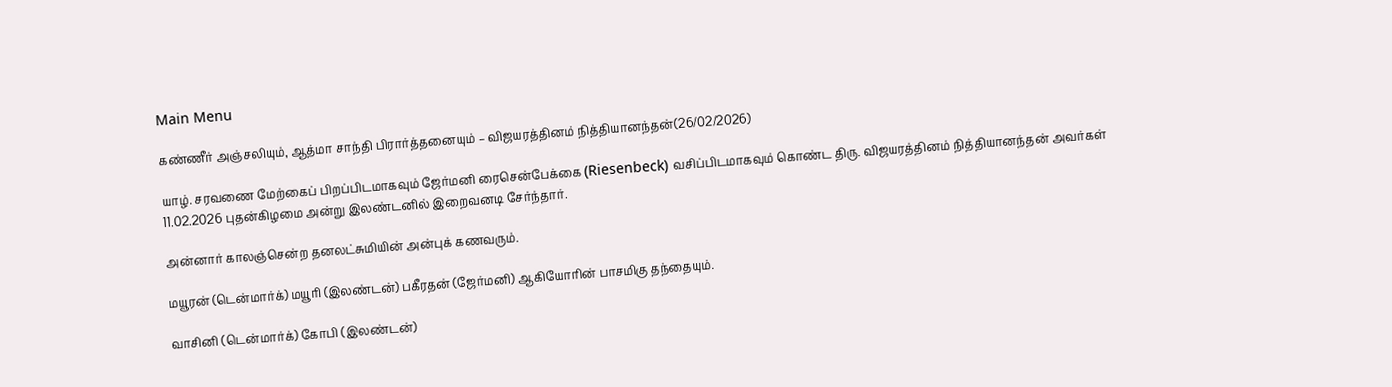Main Menu

கண்ணீர் அஞ்சலியும், ஆத்மா சாந்தி பிரார்த்தனையும் – விஜயரத்தினம் நித்தியானந்தன்(26/02/2026)

யாழ். சரவணை மேற்கைப் பிறப்பிடமாகவும் ஜேர்மனி ரைசென்பேக்கை (Riesenbeck) வசிப்பிடமாகவும் கொண்ட திரு. விஜயரத்தினம் நித்தியானந்தன் அவர்கள் 11.02.2026 புதன்கிழமை அன்று இலண்டனில் இறைவனடி சேர்ந்தார்.

அன்னார் காலஞ்சென்ற தனலட்சுமியின் அன்புக் கணவரும்.

மயூரன் (டென்மார்க்) மயூரி (இலண்டன்) பகீரதன் (ஜேர்மனி) ஆகியோரின் பாசமிகு தந்தையும்.

வாசினி (டென்மார்க்) கோபி (இலண்டன்)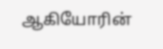ஆகியோரின்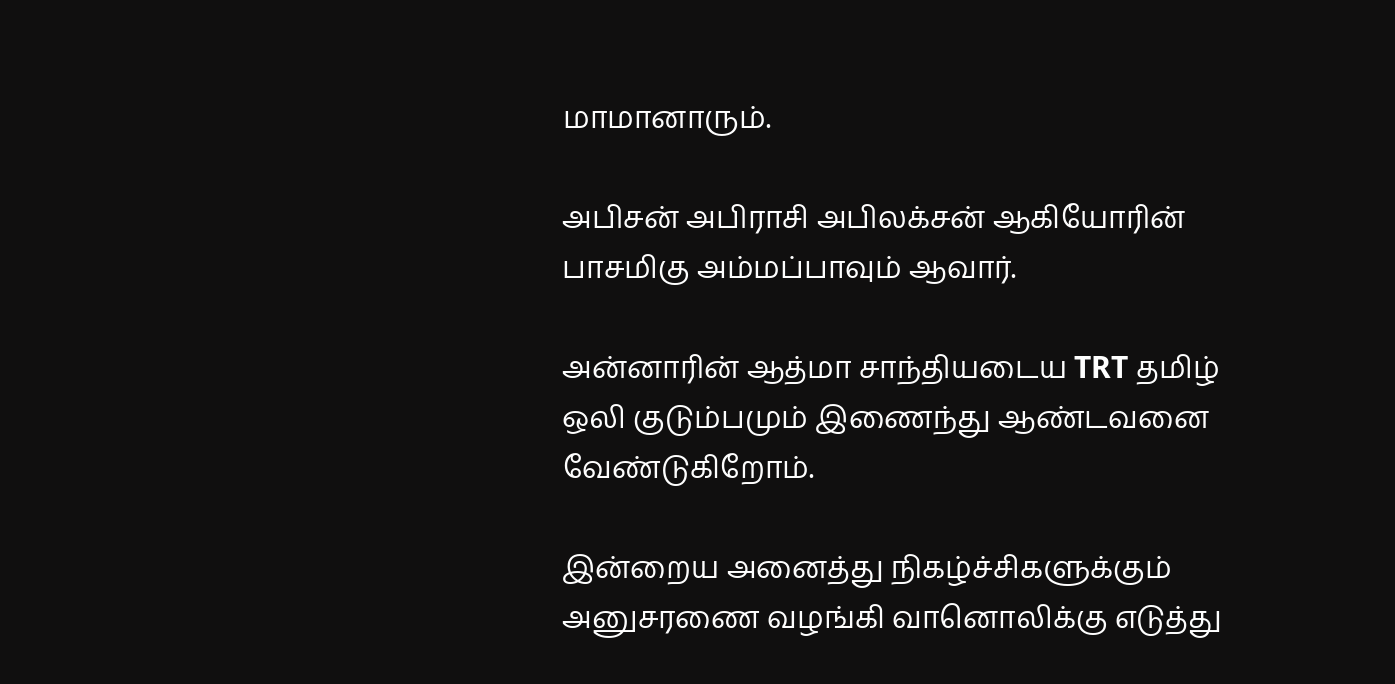மாமானாரும்.

அபிசன் அபிராசி அபிலக்சன் ஆகியோரின் பாசமிகு அம்மப்பாவும் ஆவார்.

அன்னாரின் ஆத்மா சாந்தியடைய TRT தமிழ் ஒலி குடும்பமும் இணைந்து ஆண்டவனை வேண்டுகிறோம்.

இன்றைய அனைத்து நிகழ்ச்சிகளுக்கும் அனுசரணை வழங்கி வானொலிக்கு எடுத்து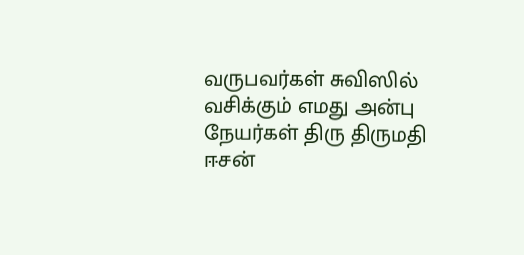வருபவர்கள் சுவிஸில் வசிக்கும் எமது அன்பு நேயர்கள் திரு திருமதி ஈசன்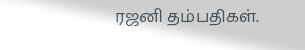ரஜனி தம்பதிகள்.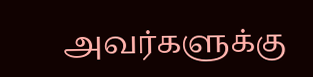அவர்களுக்கு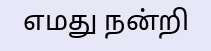எமது நன்றி